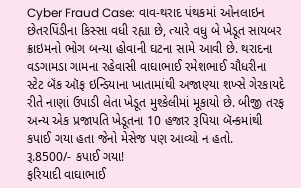Cyber Fraud Case: વાવ-થરાદ પંથકમાં ઓનલાઇન છેતરપિંડીના કિસ્સા વધી રહ્યા છે, ત્યારે વધુ બે ખેડૂત સાયબર ક્રાઇમનો ભોગ બન્યા હોવાની ઘટના સામે આવી છે. થરાદના વડગામડા ગામના રહેવાસી વાઘાભાઈ રમેશભાઈ ચૌધરીના સ્ટેટ બૅંક ઑફ ઇન્ડિયાના ખાતામાંથી અજાણ્યા શખ્સે ગેરકાયદે રીતે નાણાં ઉપાડી લેતા ખેડૂત મુશ્કેલીમાં મૂકાયો છે. બીજી તરફ અન્ય એક પ્રજાપતિ ખેડૂતના 10 હજાર રૂપિયા બૅન્કમાંથી કપાઈ ગયા હતા જેનો મેસેજ પણ આવ્યો ન હતો.
રૂ.8500/- કપાઈ ગયા!
ફરિયાદી વાઘાભાઈ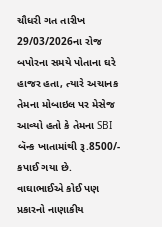ચૌધરી ગત તારીખ 29/03/2026ના રોજ બપોરના સમયે પોતાના ઘરે હાજર હતા, ત્યારે અચાનક તેમના મોબાઇલ પર મેસેજ આવ્યો હતો કે તેમના SBI બૅન્ક ખાતામાંથી રૂ.8500/- કપાઈ ગયા છે. વાઘાભાઈએ કોઈ પણ પ્રકારનો નાણાકીય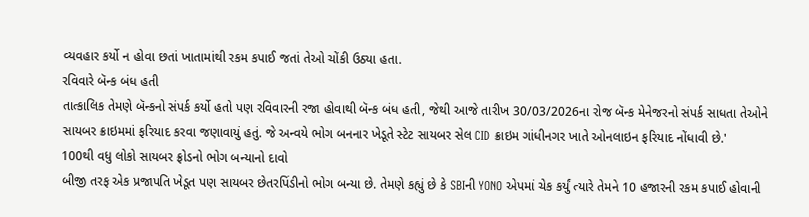વ્યવહાર કર્યો ન હોવા છતાં ખાતામાંથી રકમ કપાઈ જતાં તેઓ ચોંકી ઉઠ્યા હતા.
રવિવારે બૅન્ક બંધ હતી
તાત્કાલિક તેમણે બૅન્કનો સંપર્ક કર્યો હતો પણ રવિવારની રજા હોવાથી બૅન્ક બંધ હતી, જેથી આજે તારીખ 30/03/2026ના રોજ બૅન્ક મેનેજરનો સંપર્ક સાધતા તેઓને સાયબર ક્રાઇમમાં ફરિયાદ કરવા જણાવાયું હતું. જે અન્વયે ભોગ બનનાર ખેડૂતે સ્ટેટ સાયબર સેલ CID ક્રાઇમ ગાંધીનગર ખાતે ઓનલાઇન ફરિયાદ નોંધાવી છે.'
100થી વધુ લોકો સાયબર ફ્રોડનો ભોગ બન્યાનો દાવો
બીજી તરફ એક પ્રજાપતિ ખેડૂત પણ સાયબર છેતરપિંડીનો ભોગ બન્યા છે. તેમણે કહ્યું છે કે SBIની YONO એપમાં ચેક કર્યું ત્યારે તેમને 10 હજારની રકમ કપાઈ હોવાની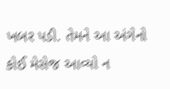ખબર પડી. તેમને આ અંગેનો કોઈ મેસેજ આવ્યો ન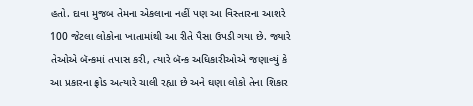હતો. દાવા મુજબ તેમના એકલાના નહીં પણ આ વિસ્તારના આશરે 100 જેટલા લોકોના ખાતામાંથી આ રીતે પૈસા ઉપડી ગયા છે. જ્યારે તેઓએ બૅન્કમાં તપાસ કરી, ત્યારે બૅન્ક અધિકારીઓએ જણાવ્યું કે આ પ્રકારના ફ્રોડ અત્યારે ચાલી રહ્યા છે અને ઘણા લોકો તેના શિકાર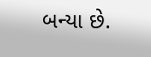બન્યા છે.